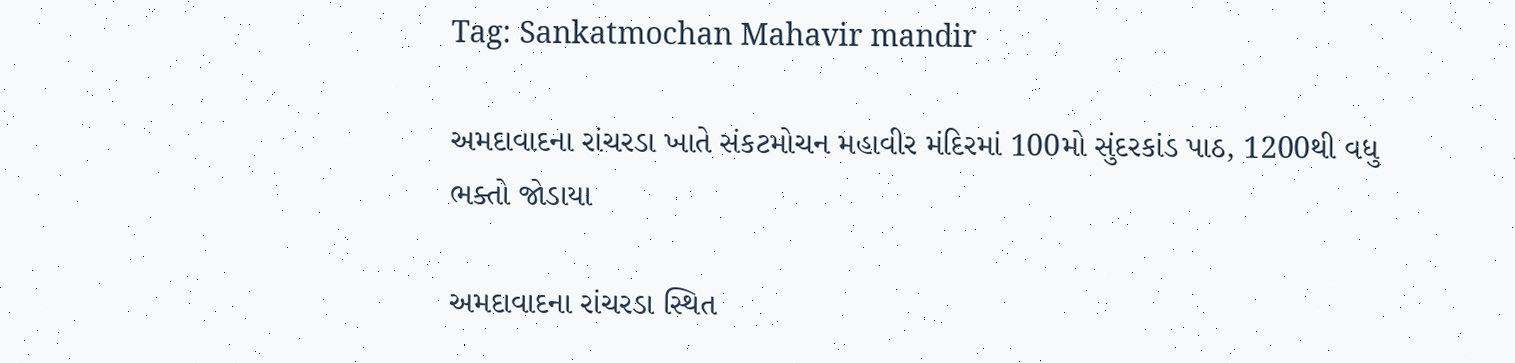Tag: Sankatmochan Mahavir mandir

અમદાવાદના રાંચરડા ખાતે સંકટમોચન મહાવીર મંદિરમાં 100મો સુંદરકાંડ પાઠ, 1200થી વધુ ભક્તો જોડાયા

અમદાવાદના રાંચરડા સ્થિત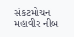સંકટમોચન મહાવીર નીબ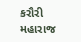કરૌરી મહારાજ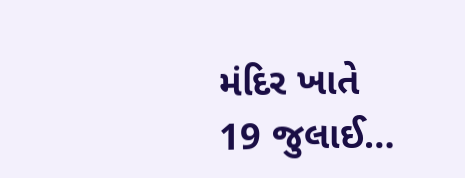મંદિર ખાતે 19 જુલાઈ…